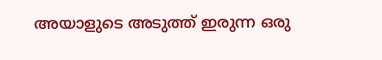അയാളുടെ അടുത്ത് ഇരുന്ന ഒരു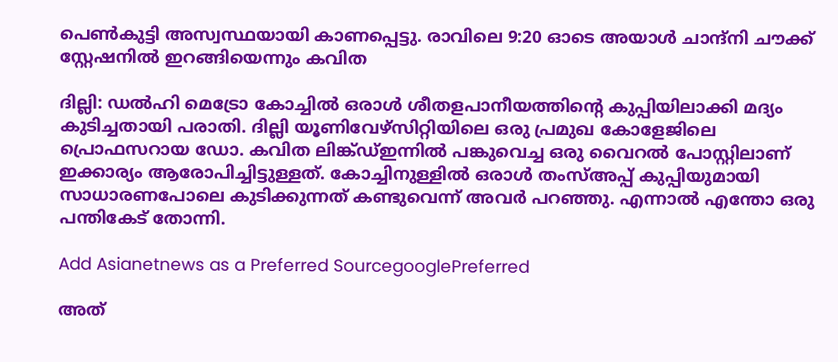പെൺകുട്ടി അസ്വസ്ഥയായി കാണപ്പെട്ടു. രാവിലെ 9:20 ഓടെ അയാൾ ചാന്ദ്‌നി ചൗക്ക് സ്റ്റേഷനിൽ ഇറങ്ങിയെന്നും കവിത

ദില്ലി: ഡൽഹി മെട്രോ കോച്ചിൽ ഒരാൾ ശീതളപാനീയത്തിന്‍റെ കുപ്പിയിലാക്കി മദ്യം കുടിച്ചതായി പരാതി. ദില്ലി യൂണിവേഴ്സിറ്റിയിലെ ഒരു പ്രമുഖ കോളേജിലെ പ്രൊഫസറായ ഡോ. കവിത ലിങ്ക്ഡ്ഇന്നിൽ പങ്കുവെച്ച ഒരു വൈറൽ പോസ്റ്റിലാണ് ഇക്കാര്യം ആരോപിച്ചിട്ടുള്ളത്. കോച്ചിനുള്ളിൽ ഒരാൾ തംസ്അപ്പ് കുപ്പിയുമായി സാധാരണപോലെ കുടിക്കുന്നത് കണ്ടുവെന്ന് അവർ പറഞ്ഞു. എന്നാൽ എന്തോ ഒരു പന്തികേട് തോന്നി.

Add Asianetnews as a Preferred SourcegooglePreferred

അത്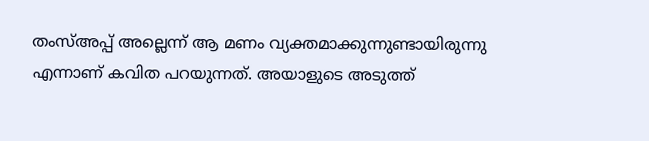തംസ്അപ്പ് അല്ലെന്ന് ആ മണം വ്യക്തമാക്കുന്നുണ്ടായിരുന്നു എന്നാണ് കവിത പറയുന്നത്. അയാളുടെ അടുത്ത്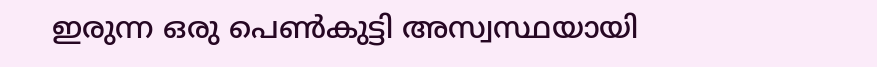ഇരുന്ന ഒരു പെൺകുട്ടി അസ്വസ്ഥയായി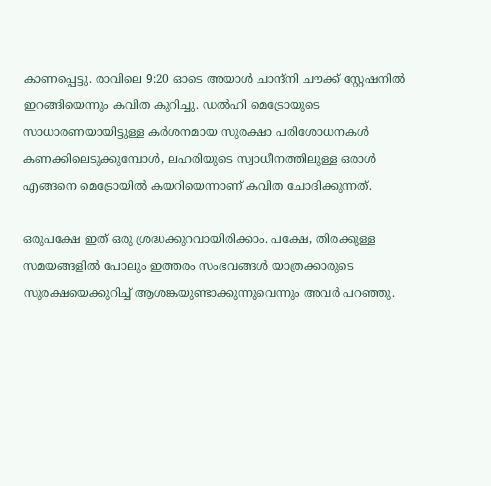കാണപ്പെട്ടു. രാവിലെ 9:20 ഓടെ അയാൾ ചാന്ദ്‌നി ചൗക്ക് സ്റ്റേഷനിൽ ഇറങ്ങിയെന്നും കവിത കുറിച്ചു. ഡൽഹി മെട്രോയുടെ സാധാരണയായിട്ടുള്ള കർശനമായ സുരക്ഷാ പരിശോധനകൾ കണക്കിലെടുക്കുമ്പോൾ, ലഹരിയുടെ സ്വാധീനത്തിലുള്ള ഒരാൾ എങ്ങനെ മെട്രോയിൽ കയറിയെന്നാണ് കവിത ചോദിക്കുന്നത്.

ഒരുപക്ഷേ ഇത് ഒരു ശ്രദ്ധക്കുറവായിരിക്കാം. പക്ഷേ, തിരക്കുള്ള സമയങ്ങളിൽ പോലും ഇത്തരം സംഭവങ്ങൾ യാത്രക്കാരുടെ സുരക്ഷയെക്കുറിച്ച് ആശങ്കയുണ്ടാക്കുന്നുവെന്നും അവര്‍ പറഞ്ഞു.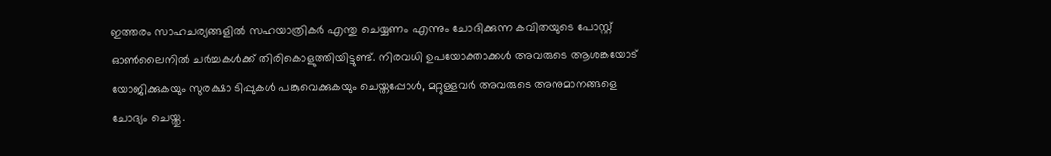ഇത്തരം സാഹചര്യങ്ങളിൽ സഹയാത്രികർ എന്തു ചെയ്യണം എന്നും ചോദിക്കുന്ന കവിതയുടെ പോസ്റ്റ് ഓൺലൈനിൽ ചർച്ചകൾക്ക് തിരികൊളുത്തിയിട്ടുണ്ട്. നിരവധി ഉപയോക്താക്കൾ അവരുടെ ആശങ്കയോട് യോജിക്കുകയും സുരക്ഷാ ടിപ്പുകൾ പങ്കുവെക്കുകയും ചെയ്തപ്പോൾ, മറ്റുള്ളവർ അവരുടെ അനുമാനങ്ങളെ ചോദ്യം ചെയ്തു.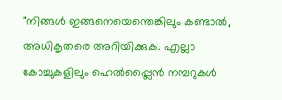"നിങ്ങൾ ഇങ്ങനെയെന്തെങ്കിലും കണ്ടാൽ, അധികൃതരെ അറിയിക്കുക. എല്ലാ കോച്ചുകളിലും ഹെൽപ്പ്ലൈൻ നമ്പറുകൾ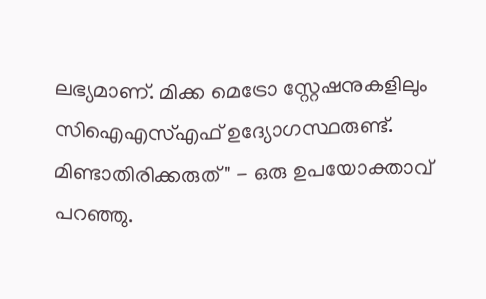ലഭ്യമാണ്. മിക്ക മെട്രോ സ്റ്റേഷനുകളിലും സിഐഎസ്എഫ് ഉദ്യോഗസ്ഥരുണ്ട്. മിണ്ടാതിരിക്കരുത്" - ഒരു ഉപയോക്താവ് പറഞ്ഞു.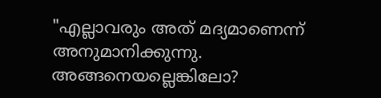"എല്ലാവരും അത് മദ്യമാണെന്ന് അനുമാനിക്കുന്നു. അങ്ങനെയല്ലെങ്കിലോ?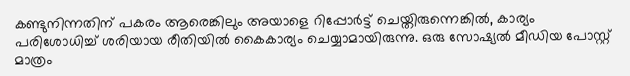കണ്ടുനിന്നതിന് പകരം ആരെങ്കിലും അയാളെ റിപ്പോർട്ട് ചെയ്തിരുന്നെങ്കിൽ, കാര്യം പരിശോധിച്ച് ശരിയായ രീതിയിൽ കൈകാര്യം ചെയ്യാമായിരുന്നു. ഒരു സോഷ്യൽ മീഡിയ പോസ്റ്റ് മാത്രം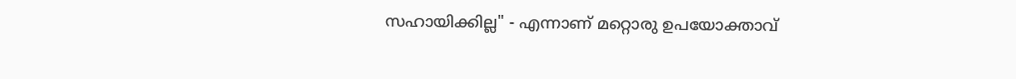സഹായിക്കില്ല" - എന്നാണ് മറ്റൊരു ഉപയോക്താവ്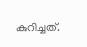കുറിച്ചത്.